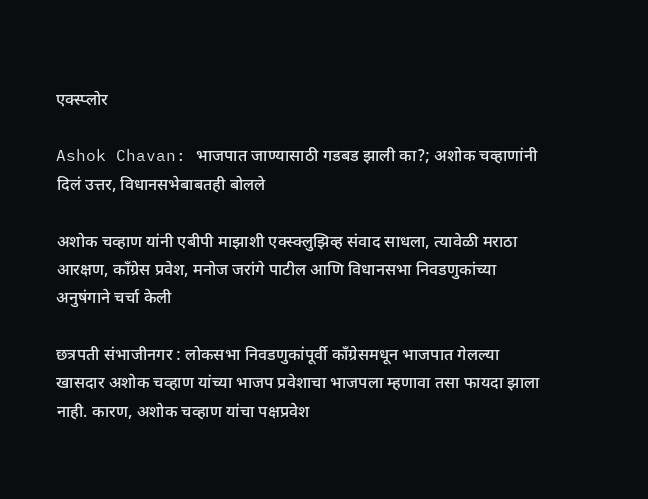एक्स्प्लोर

Ashok Chavan: भाजपात जाण्यासाठी गडबड झाली का?; अशोक चव्हाणांनी दिलं उत्तर, विधानसभेबाबतही बोलले

अशोक चव्हाण यांनी एबीपी माझाशी एक्स्क्लुझिव्ह संवाद साधला, त्यावेळी मराठा आरक्षण, काँग्रेस प्रवेश, मनोज जरांगे पाटील आणि विधानसभा निवडणुकांच्या अनुषंगाने चर्चा केली

छत्रपती संभाजीनगर : लोकसभा निवडणुकांपूर्वी काँग्रेसमधून भाजपात गेलल्या खासदार अशोक चव्हाण यांच्या भाजप प्रवेशाचा भाजपला म्हणावा तसा फायदा झाला नाही. कारण, अशोक चव्हाण यांचा पक्षप्रवेश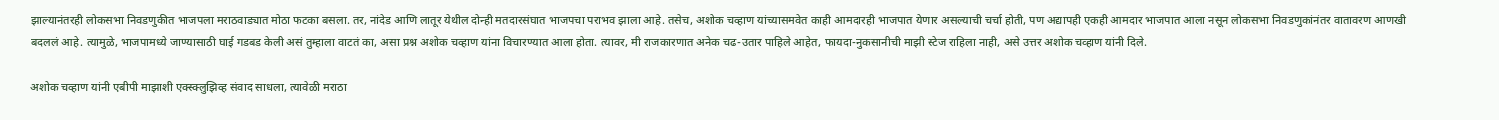झाल्यानंतरही लोकसभा निवडणुकीत भाजपला मराठवाड्यात मोठा फटका बसला. तर, नांदेड आणि लातूर येथील दोन्ही मतदारसंघात भाजपचा पराभव झाला आहे. तसेच, अशोक चव्हाण यांच्यासमवेत काही आमदारही भाजपात येणार असल्याची चर्चा होती, पण अद्यापही एकही आमदार भाजपात आला नसून लोकसभा निवडणुकांनंतर वातावरण आणखी बदललं आहे. त्यामुळे, भाजपामध्ये जाण्यासाठी घाई गडबड केली असं तुम्हाला वाटतं का, असा प्रश्न अशोक चव्हाण यांना विचारण्यात आला होता. त्यावर, मी राजकारणात अनेक चढ-उतार पाहिले आहेत, फायदा-नुकसानीची माझी स्टेज राहिला नाही, असे उत्तर अशोक चव्हाण यांनी दिले.

अशोक चव्हाण यांनी एबीपी माझाशी एक्स्क्लुझिव्ह संवाद साधला, त्यावेळी मराठा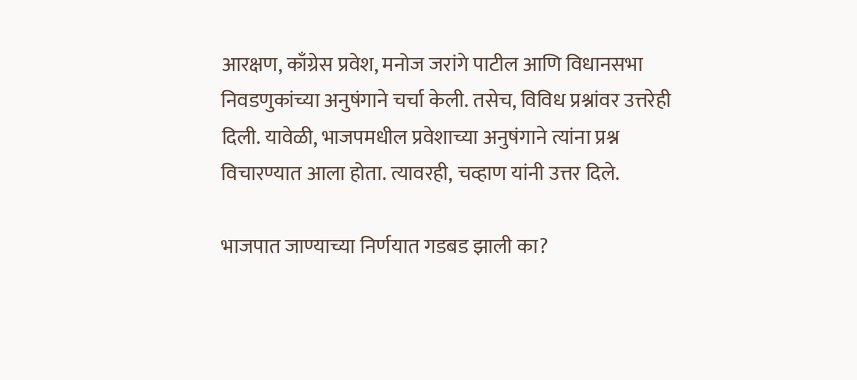आरक्षण, काँग्रेस प्रवेश, मनोज जरांगे पाटील आणि विधानसभा निवडणुकांच्या अनुषंगाने चर्चा केली. तसेच, विविध प्रश्नांवर उत्तरेही दिली. यावेळी, भाजपमधील प्रवेशाच्या अनुषंगाने त्यांना प्रश्न विचारण्यात आला होता. त्यावरही, चव्हाण यांनी उत्तर दिले.

भाजपात जाण्याच्या निर्णयात गडबड झाली का?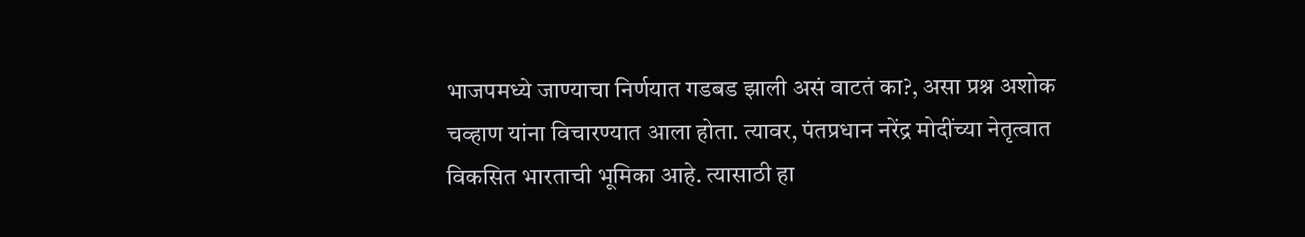भाजपमध्ये जाण्याचा निर्णयात गडबड झाली असं वाटतं का?, असा प्रश्न अशोक चव्हाण यांना विचारण्यात आला होता. त्यावर, पंतप्रधान नरेंद्र मोदींच्या नेतृत्वात विकसित भारताची भूमिका आहे. त्यासाठी हा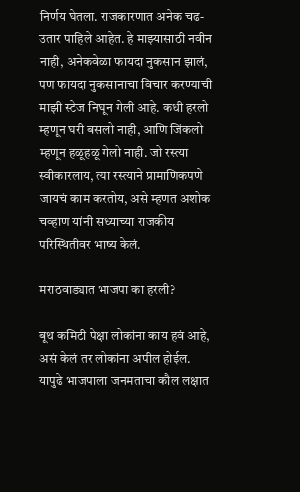निर्णय घेतला. राजकारणात अनेक चढ-उतार पाहिले आहेत. हे माझ्यासाठी नवीन नाही, अनेकवेळा फायदा नुकसान झालं, पण फायदा नुकसानाचा विचार करण्याची माझी स्टेज निघून गेली आहे. कधी हरलो म्हणून घरी बसलो नाही, आणि जिंकलो म्हणून हळूहळू गेलो नाही. जो रस्त्या स्वीकारलाय, त्या रस्त्याने प्रामाणिकपणे जायचं काम करतोय, असे म्हणत अशोक चव्हाण यांनी सध्याच्या राजकीय परिस्थितीवर भाष्य केलं.

मराठवाड्यात भाजपा का हरली?

बूथ कमिटी पेक्षा लोकांना काय हवं आहे, असं केलं तर लोकांना अपील होईल. यापुढे भाजपाला जनमताचा कौल लक्षात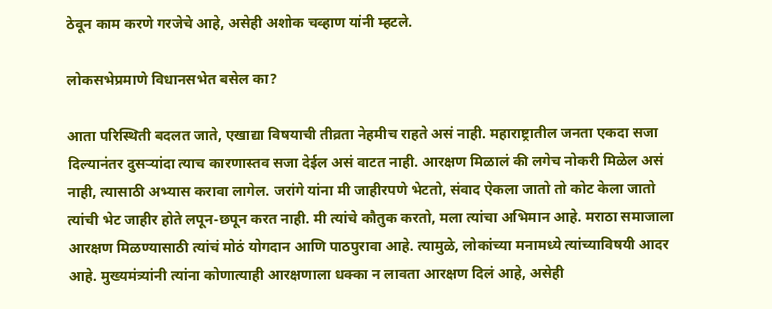ठेवून काम करणे गरजेचे आहे, असेही अशोक चव्हाण यांनी म्हटले.

लोकसभेप्रमाणे विधानसभेत बसेल का?

आता परिस्थिती बदलत जाते, एखाद्या विषयाची तीव्रता नेहमीच राहते असं नाही. महाराष्ट्रातील जनता एकदा सजा दिल्यानंतर दुसऱ्यांदा त्याच कारणास्तव सजा देईल असं वाटत नाही. आरक्षण मिळालं की लगेच नोकरी मिळेल असं नाही, त्यासाठी अभ्यास करावा लागेल. जरांगे यांना मी जाहीरपणे भेटतो, संवाद ऐकला जातो तो कोट केला जातो त्यांची भेट जाहीर होते लपून-छपून करत नाही. मी त्यांचे कौतुक करतो, मला त्यांचा अभिमान आहे. मराठा समाजाला आरक्षण मिळण्यासाठी त्यांचं मोठं योगदान आणि पाठपुरावा आहे. त्यामुळे, लोकांच्या मनामध्ये त्यांच्याविषयी आदर आहे. मुख्यमंत्र्यांनी त्यांना कोणात्याही आरक्षणाला धक्का न लावता आरक्षण दिलं आहे, असेही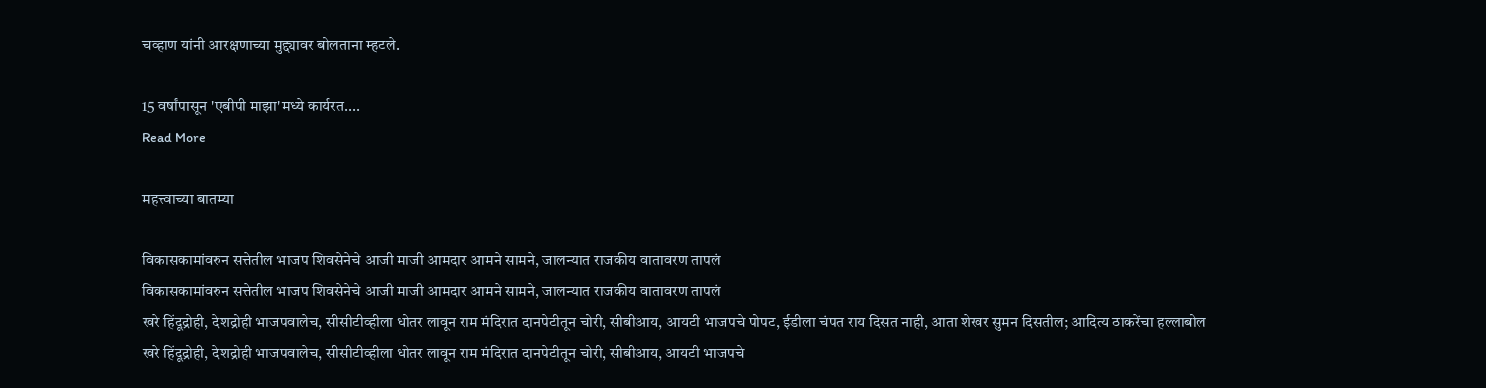चव्हाण यांनी आरक्षणाच्या मुद्द्यावर बोलताना म्हटले.

15 वर्षांपासून 'एबीपी माझा'मध्ये कार्यरत....
Read More

महत्त्वाच्या बातम्या

विकासकामांवरुन सत्तेतील भाजप शिवसेनेचे आजी माजी आमदार आमने सामने, जालन्यात राजकीय वातावरण तापलं
विकासकामांवरुन सत्तेतील भाजप शिवसेनेचे आजी माजी आमदार आमने सामने, जालन्यात राजकीय वातावरण तापलं
खरे हिंदूद्रोही, देशद्रोही भाजपवालेच, सीसीटीव्हीला धोतर लावून राम मंदिरात दानपेटीतून चोरी, सीबीआय, आयटी भाजपचे पोपट, ईडीला चंपत राय दिसत नाही, आता शेखर सुमन दिसतील; आदित्य ठाकरेंचा हल्लाबोल
खरे हिंदूद्रोही, देशद्रोही भाजपवालेच, सीसीटीव्हीला धोतर लावून राम मंदिरात दानपेटीतून चोरी, सीबीआय, आयटी भाजपचे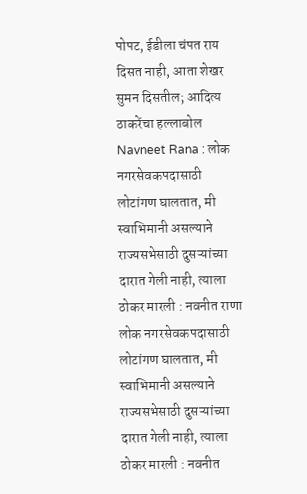पोपट, ईडीला चंपत राय दिसत नाही, आता शेखर सुमन दिसतील; आदित्य ठाकरेंचा हल्लाबोल
Navneet Rana : लोक नगरसेवकपदासाठी लोटांगण घालतात, मी स्वाभिमानी असल्याने राज्यसभेसाठी दुसऱ्यांच्या दारात गेली नाही, त्याला ठोकर मारली : नवनीत राणा
लोक नगरसेवकपदासाठी लोटांगण घालतात, मी स्वाभिमानी असल्याने राज्यसभेसाठी दुसऱ्यांच्या दारात गेली नाही, त्याला ठोकर मारली : नवनीत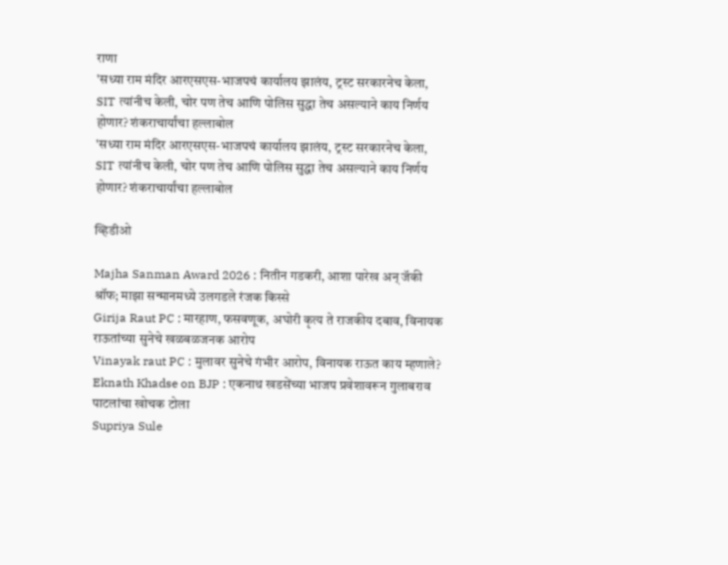राणा
'सध्या राम मंदिर आरएसएस-भाजपचं कार्यालय झालंय, ट्रस्ट सरकारनेच केला, SIT त्यांनीच केली, चोर पण तेच आणि पोलिस सुद्धा तेच असल्याने काय निर्णय होणार? शंकराचार्यांचा हल्लाबोल
'सध्या राम मंदिर आरएसएस-भाजपचं कार्यालय झालंय, ट्रस्ट सरकारनेच केला, SIT त्यांनीच केली, चोर पण तेच आणि पोलिस सुद्धा तेच असल्याने काय निर्णय होणार? शंकराचार्यांचा हल्लाबोल

व्हिडीओ

Majha Sanman Award 2026 : नितीन गडकरी, आशा पारेख अन् जॅकी श्रॉफ; माझा सन्मानमध्ये उलगडले रंजक किस्से
Girija Raut PC : मारहाण, फसवणूक, अघोरी कृत्य ते राजकीय दबाव, विनायक राऊतांच्या सुनेचे खळबळजनक आरोप
Vinayak raut PC : मुलावर सुनेचे गंभीर आरोप, विनायक राऊत काय म्हणाले?
Eknath Khadse on BJP : एकनाथ खडसेंच्या भाजप प्रवेशावरून गुलाबराव पाटलांचा खोचक टोला
Supriya Sule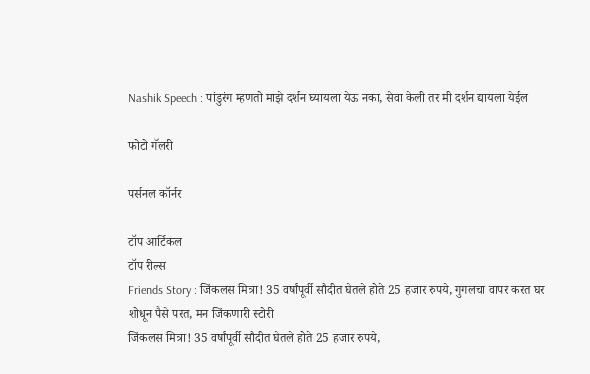Nashik Speech : पांडुरंग म्हणतो माझे दर्शन घ्यायला येऊ नका, सेवा केली तर मी दर्शन द्यायला येईल

फोटो गॅलरी

पर्सनल कॉर्नर

टॉप आर्टिकल
टॉप रील्स
Friends Story : जिंकलस मित्रा! 35 वर्षांपूर्वी सौदीत घेतले होते 25 हजार रुपये, गुगलचा वापर करत घर शोधून पैसे परत, मन जिंकणारी स्टोरी
जिंकलस मित्रा! 35 वर्षांपूर्वी सौदीत घेतले होते 25 हजार रुपये,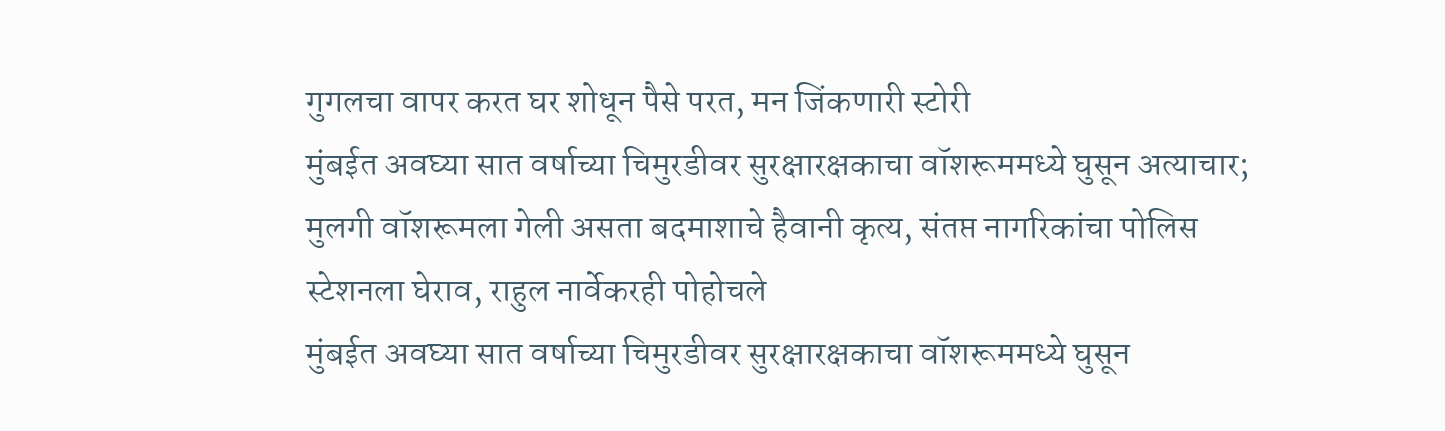गुगलचा वापर करत घर शोधून पैसे परत, मन जिंकणारी स्टोरी
मुंबईत अवघ्या सात वर्षाच्या चिमुरडीवर सुरक्षारक्षकाचा वॉशरूममध्ये घुसून अत्याचार; मुलगी वॉशरूमला गेली असता बदमाशाचे हैवानी कृत्य, संतप्त नागरिकांचा पोलिस स्टेशनला घेराव, राहुल नार्वेकरही पोहोचले
मुंबईत अवघ्या सात वर्षाच्या चिमुरडीवर सुरक्षारक्षकाचा वॉशरूममध्ये घुसून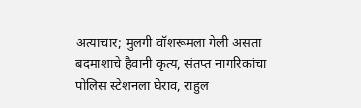अत्याचार; मुलगी वॉशरूमला गेली असता बदमाशाचे हैवानी कृत्य, संतप्त नागरिकांचा पोलिस स्टेशनला घेराव, राहुल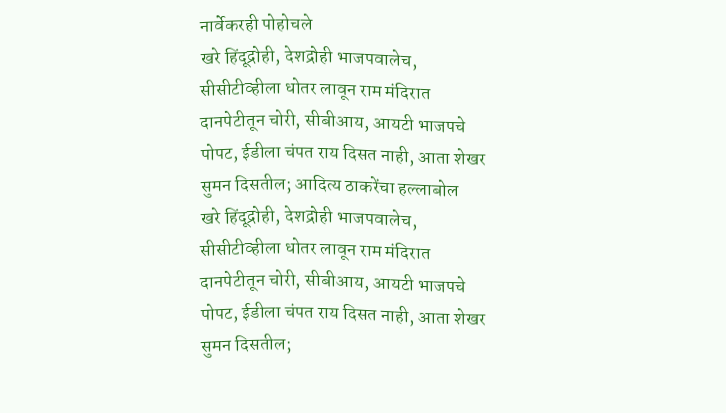नार्वेकरही पोहोचले
खरे हिंदूद्रोही, देशद्रोही भाजपवालेच, सीसीटीव्हीला धोतर लावून राम मंदिरात दानपेटीतून चोरी, सीबीआय, आयटी भाजपचे पोपट, ईडीला चंपत राय दिसत नाही, आता शेखर सुमन दिसतील; आदित्य ठाकरेंचा हल्लाबोल
खरे हिंदूद्रोही, देशद्रोही भाजपवालेच, सीसीटीव्हीला धोतर लावून राम मंदिरात दानपेटीतून चोरी, सीबीआय, आयटी भाजपचे पोपट, ईडीला चंपत राय दिसत नाही, आता शेखर सुमन दिसतील;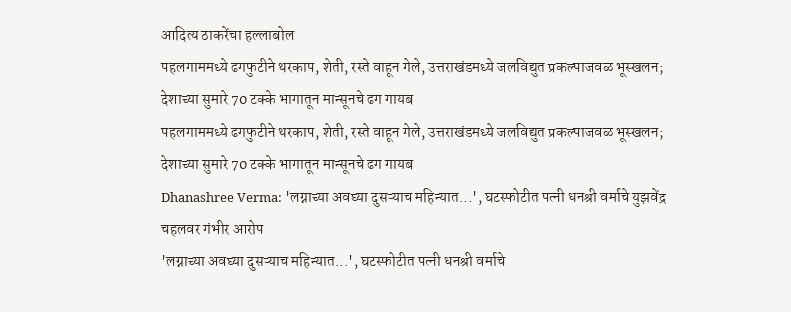आदित्य ठाकरेंचा हल्लाबोल
पहलगाममध्ये ढगफुटीने थरकाप, शेती, रस्ते वाहून गेले, उत्तराखंडमध्ये जलविद्युत प्रकल्पाजवळ भूस्खलन; देशाच्या सुमारे 70 टक्के भागातून मान्सूनचे ढग गायब
पहलगाममध्ये ढगफुटीने थरकाप, शेती, रस्ते वाहून गेले, उत्तराखंडमध्ये जलविद्युत प्रकल्पाजवळ भूस्खलन; देशाच्या सुमारे 70 टक्के भागातून मान्सूनचे ढग गायब
Dhanashree Verma: 'लग्नाच्या अवघ्या दुसऱ्याच महिन्यात...', घटस्फोटीत पत्नी धनश्री वर्माचे युझवेंद्र चहलवर गंभीर आरोप
'लग्नाच्या अवघ्या दुसऱ्याच महिन्यात...', घटस्फोटीत पत्नी धनश्री वर्माचे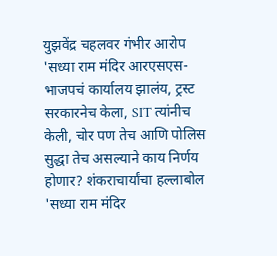युझवेंद्र चहलवर गंभीर आरोप
'सध्या राम मंदिर आरएसएस-भाजपचं कार्यालय झालंय, ट्रस्ट सरकारनेच केला, SIT त्यांनीच केली, चोर पण तेच आणि पोलिस सुद्धा तेच असल्याने काय निर्णय होणार? शंकराचार्यांचा हल्लाबोल
'सध्या राम मंदिर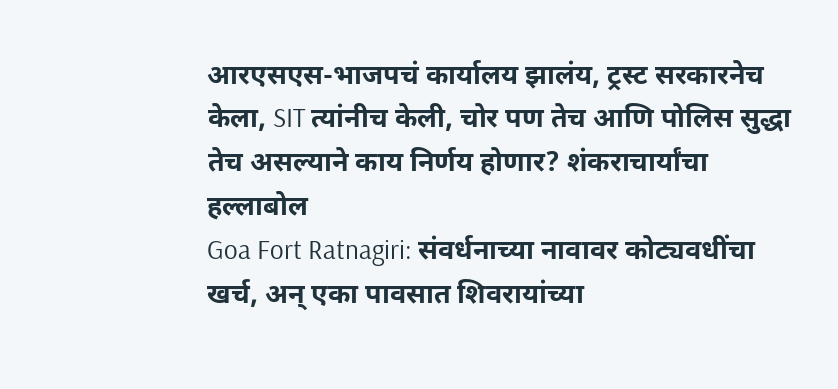आरएसएस-भाजपचं कार्यालय झालंय, ट्रस्ट सरकारनेच केला, SIT त्यांनीच केली, चोर पण तेच आणि पोलिस सुद्धा तेच असल्याने काय निर्णय होणार? शंकराचार्यांचा हल्लाबोल
Goa Fort Ratnagiri: संवर्धनाच्या नावावर कोट्यवधींचा खर्च, अन् एका पावसात शिवरायांच्या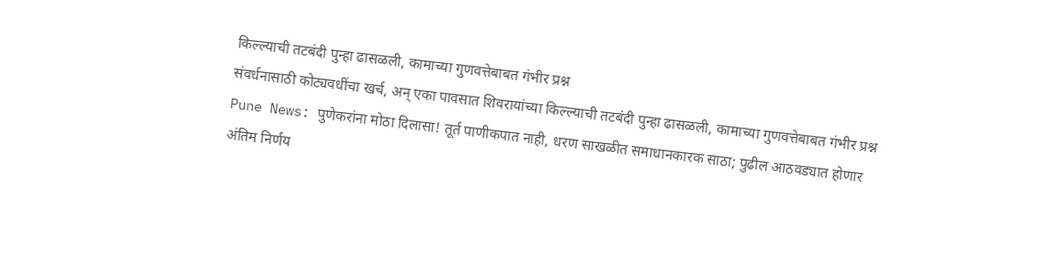किल्ल्याची तटबंदी पुन्हा ढासळली, कामाच्या गुणवत्तेबाबत गंभीर प्रश्न
संवर्धनासाठी कोट्यवधींचा खर्च, अन् एका पावसात शिवरायांच्या किल्ल्याची तटबंदी पुन्हा ढासळली, कामाच्या गुणवत्तेबाबत गंभीर प्रश्न
Pune News: पुणेकरांना मोठा दिलासा! तूर्त पाणीकपात नाही, धरण साखळीत समाधानकारक साठा; पुढील आठवड्यात होणार अंतिम निर्णय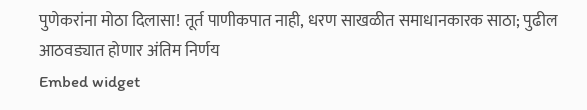पुणेकरांना मोठा दिलासा! तूर्त पाणीकपात नाही, धरण साखळीत समाधानकारक साठा; पुढील आठवड्यात होणार अंतिम निर्णय
Embed widget